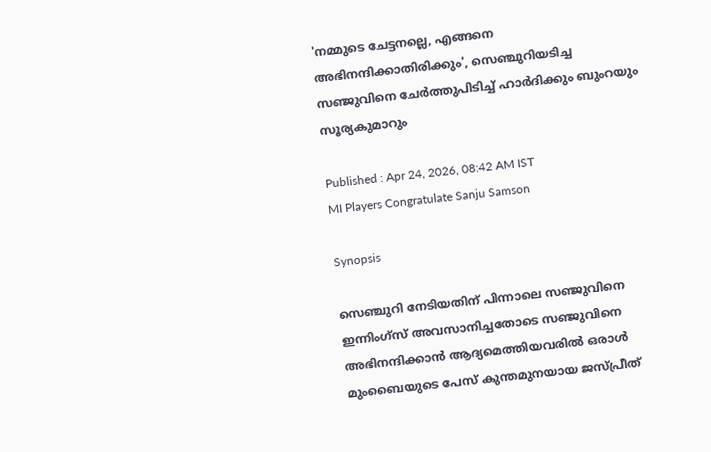'നമ്മുടെ ചേട്ടനല്ലെ, എങ്ങനെ അഭിനന്ദിക്കാതിരിക്കും', സെഞ്ചുറിയടിച്ച സഞ്ജുവിനെ ചേര്‍ത്തുപിടിച്ച് ഹാര്‍ദിക്കും ബുംറയും സൂര്യകുമാറും

Published : Apr 24, 2026, 08:42 AM IST
MI Players Congratulate Sanju Samson

Synopsis

സെഞ്ചുറി നേടിയതിന് പിന്നാലെ സഞ്ജുവിനെ ഇന്നിംഗ്സ് അവസാനിച്ചതോടെ സഞ്ജുവിനെ അഭിനന്ദിക്കാന്‍ ആദ്യമെത്തിയവരില്‍ ഒരാള്‍ മുംബൈയുടെ പേസ് കുന്തമുനയായ ജസ്പ്രീത്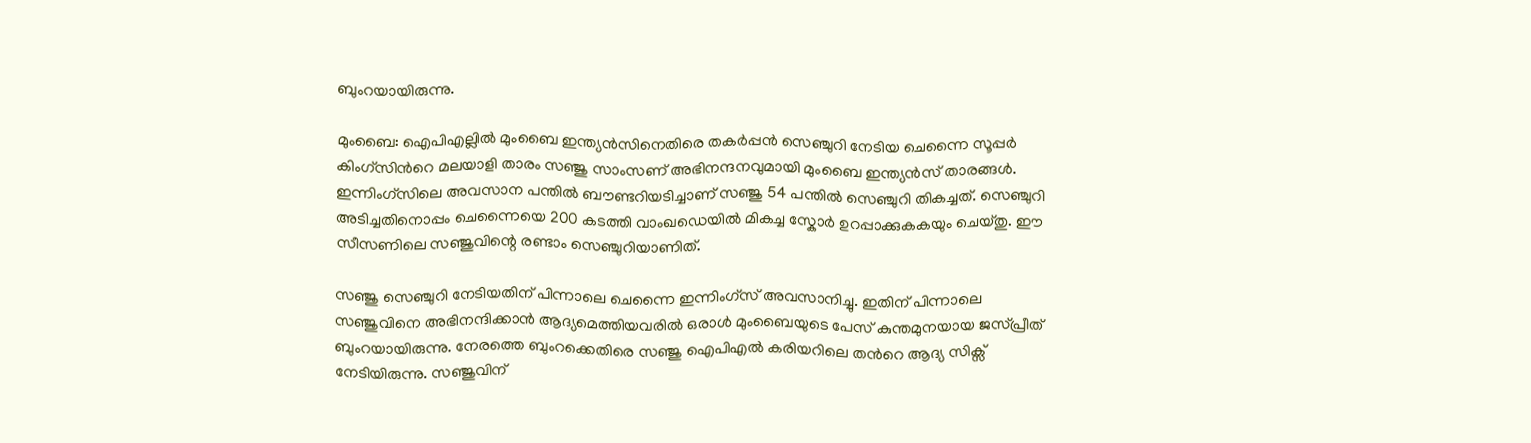ബുംറയായിരുന്നു.

മുംബൈ: ഐപിഎല്ലിൽ മുംബൈ ഇന്ത്യൻസിനെതിരെ തകര്‍പ്പൻ സെഞ്ചുറി നേടിയ ചെന്നൈ സൂപ്പര്‍ കിംഗ്സിന്‍റെ മലയാളി താരം സഞ്ജു സാംസണ് അഭിനന്ദനവുമായി മുംബൈ ഇന്ത്യൻസ് താരങ്ങള്‍. ഇന്നിംഗ്സിലെ അവസാന പന്തില്‍ ബൗണ്ടറിയടിച്ചാണ് സഞ്ജു 54 പന്തില്‍ സെഞ്ചുറി തികച്ചത്. സെഞ്ചുറി അടിച്ചതിനൊപ്പം ചെന്നൈയെ 200 കടത്തി വാംഖഡെയില്‍ മികച്ച സ്കോര്‍ ഉറപ്പാക്കുകകയും ചെയ്തു. ഈ സീസണിലെ സഞ്ജുവിന്റെ രണ്ടാം സെഞ്ചുറിയാണിത്.

സഞ്ജു സെഞ്ചുറി നേടിയതിന് പിന്നാലെ ചെന്നൈ ഇന്നിംഗ്സ് അവസാനിച്ചു. ഇതിന് പിന്നാലെ സഞ്ജുവിനെ അഭിനന്ദിക്കാന്‍ ആദ്യമെത്തിയവരില്‍ ഒരാള്‍ മുംബൈയുടെ പേസ് കുന്തമുനയായ ജസ്പ്രീത് ബുംറയായിരുന്നു. നേരത്തെ ബുംറക്കെതിരെ സഞ്ജു ഐപിഎല്‍ കരിയറിലെ തന്‍റെ ആദ്യ സിക്സ് നേടിയിരുന്നു. സഞ്ജുവിന്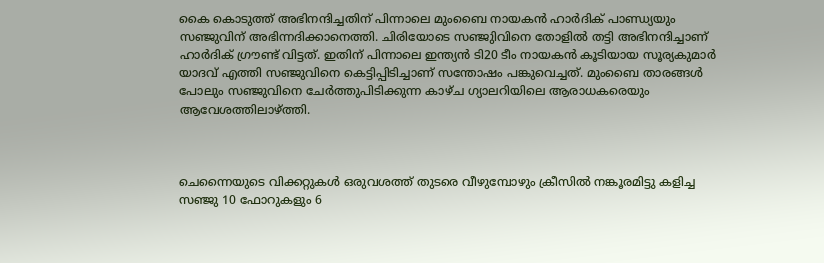കൈ കൊടുത്ത് അഭിനന്ദിച്ചതിന് പിന്നാലെ മുംബൈ നായകന്‍ ഹാര്‍ദിക് പാണ്ഡ്യയും സഞ്ജുവിന് അഭിന്നദിക്കാനെത്തി. ചിരിയോടെ സഞ്ജുിവിനെ തോളില്‍ തട്ടി അഭിനന്ദിച്ചാണ് ഹാര്‍ദിക് ഗ്രൗണ്ട് വിട്ടത്. ഇതിന് പിന്നാലെ ഇന്ത്യൻ ടി20 ടീം നായകന്‍ കൂടിയായ സൂര്യകുമാര്‍ യാദവ് എത്തി സഞ്ജുവിനെ കെട്ടിപ്പിടിച്ചാണ് സന്തോഷം പങ്കുവെച്ചത്. മുംബൈ താരങ്ങള്‍ പോലും സഞ്ജുവിനെ ചേര്‍ത്തുപിടിക്കുന്ന കാഴ്ച ഗ്യാലറിയിലെ ആരാധകരെയും ആവേശത്തിലാഴ്ത്തി.



ചെന്നൈയുടെ വിക്കറ്റുകൾ ഒരുവശത്ത് തുടരെ വീഴുമ്പോഴും ക്രീസിൽ നങ്കൂരമിട്ടു കളിച്ച സഞ്ജു 10 ഫോറുകളും 6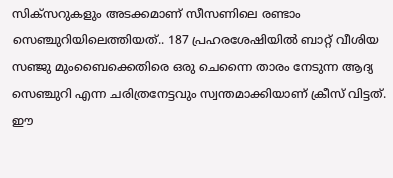സിക്സറുകളും അടക്കമാണ് സീസണിലെ രണ്ടാം സെഞ്ചുറിയിലെത്തിയത്.. 187 പ്രഹരശേഷിയിൽ ബാറ്റ് വീശിയ സഞ്ജു മുംബൈക്കെതിരെ ഒരു ചെന്നൈ താരം നേടുന്ന ആദ്യ സെഞ്ചുറി എന്ന ചരിത്രനേട്ടവും സ്വന്തമാക്കിയാണ് ക്രീസ് വിട്ടത്. ഈ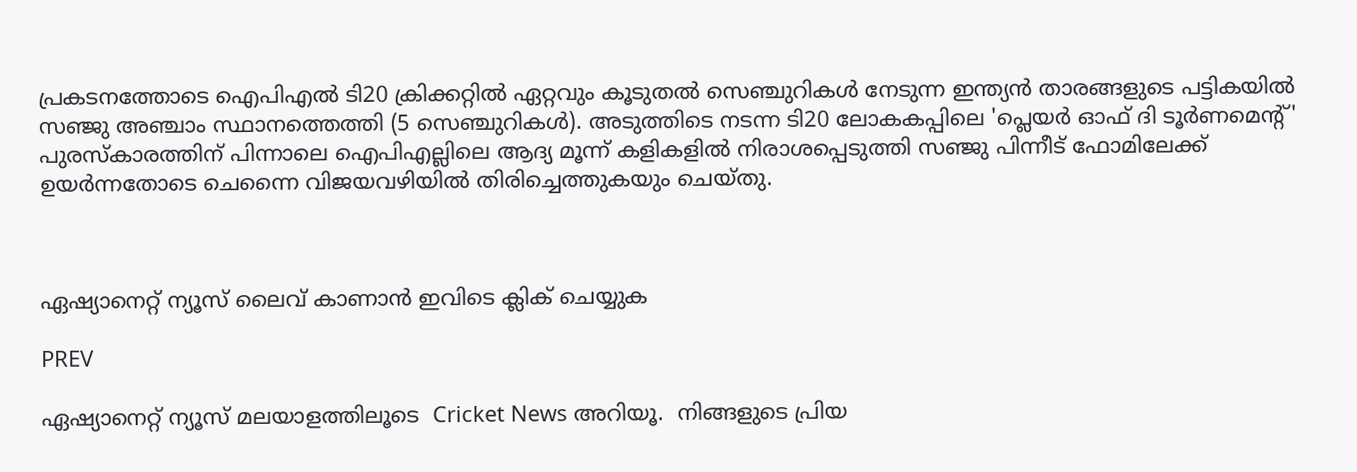പ്രകടനത്തോടെ ഐപിഎൽ ടി20 ക്രിക്കറ്റില്‍ ഏറ്റവും കൂടുതൽ സെഞ്ചുറികൾ നേടുന്ന ഇന്ത്യൻ താരങ്ങളുടെ പട്ടികയിൽ സഞ്ജു അഞ്ചാം സ്ഥാനത്തെത്തി (5 സെഞ്ചുറികൾ). അടുത്തിടെ നടന്ന ടി20 ലോകകപ്പിലെ 'പ്ലെയർ ഓഫ് ദി ടൂർണമെന്‍റ്' പുരസ്കാരത്തിന് പിന്നാലെ ഐപിഎല്ലിലെ ആദ്യ മൂന്ന് കളികളില്‍ നിരാശപ്പെടുത്തി സഞ്ജു പിന്നീട് ഫോമിലേക്ക് ഉയര്‍ന്നതോടെ ചെന്നൈ വിജയവഴിയില്‍ തിരിച്ചെത്തുകയും ചെയ്തു.



ഏഷ്യാനെറ്റ് ന്യൂസ് ലൈവ് കാണാന്‍ ഇവിടെ ക്ലിക് ചെയ്യുക

PREV

ഏഷ്യാനെറ്റ് ന്യൂസ് മലയാളത്തിലൂടെ  Cricket News അറിയൂ.  നിങ്ങളുടെ പ്രിയ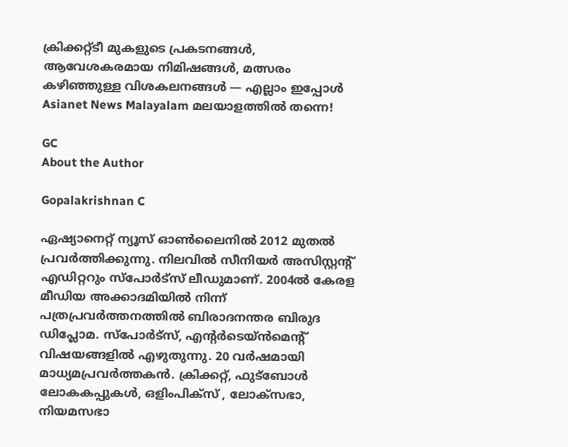ക്രിക്കറ്റ്ടീ മുകളുടെ പ്രകടനങ്ങൾ, ആവേശകരമായ നിമിഷങ്ങൾ, മത്സരം കഴിഞ്ഞുള്ള വിശകലനങ്ങൾ — എല്ലാം ഇപ്പോൾ Asianet News Malayalam മലയാളത്തിൽ തന്നെ!

GC
About the Author

Gopalakrishnan C

ഏഷ്യാനെറ്റ് ന്യൂസ് ഓണ്‍ലൈനില്‍ 2012 മുതല്‍ പ്രവര്‍ത്തിക്കുന്നു. നിലവില്‍ സീനിയര്‍ അസിസ്റ്റന്‍റ് എഡിറ്ററും സ്പോർട്സ് ലീഡുമാണ്. 2004ൽ കേരള മീഡിയ അക്കാദമിയില്‍ നിന്ന് പത്രപ്രവര്‍ത്തനത്തില്‍ ബിരാദനന്തര ബിരുദ ഡിപ്ലോമ. സ്പോര്‍ട്സ്, എന്‍റര്‍ടെയ്ൻമെന്‍റ് വിഷയങ്ങളില്‍ എഴുതുന്നു. 20 വര്‍ഷമായി മാധ്യമപ്രവര്‍ത്തകൻ. ക്രിക്കറ്റ്, ഫുട്ബോള്‍ ലോകകപ്പുകൾ, ഒളിംപിക്സ് , ലോക്സഭാ, നിയമസഭാ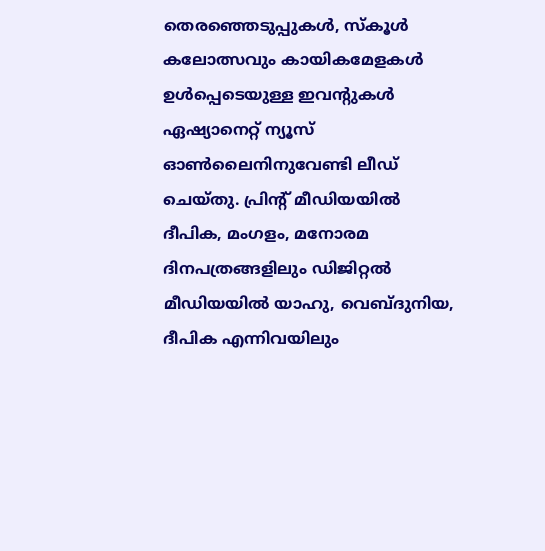തെരഞ്ഞെടുപ്പുകള്‍, സ്കൂള്‍ കലോത്സവും കായികമേളകള്‍ ഉള്‍പ്പെടെയുള്ള ഇവന്‍റുകള്‍ ഏഷ്യാനെറ്റ് ന്യൂസ് ഓണ്‍ലൈനിനുവേണ്ടി ലീഡ് ചെയ്തു. പ്രിന്‍റ് മീഡിയയില്‍ ദീപിക, മംഗളം, മനോരമ ദിനപത്രങ്ങളിലും ഡിജിറ്റൽ മീഡിയയില്‍ യാഹു, വെബ്ദുനിയ, ദീപിക എന്നിവയിലും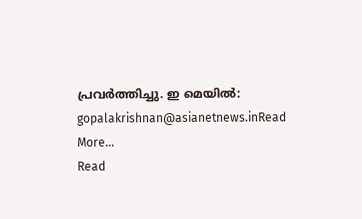പ്രവര്‍ത്തിച്ചു. ഇ മെയില്‍: gopalakrishnan@asianetnews.inRead More...
Read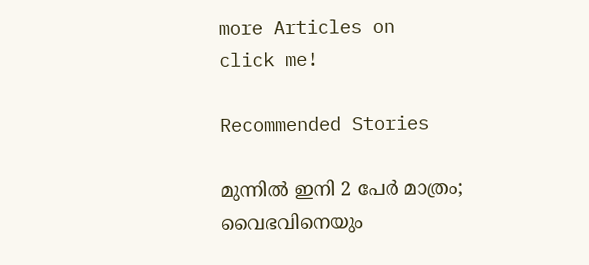more Articles on
click me!

Recommended Stories

മുന്നിൽ ഇനി 2 പേർ മാത്രം; വൈഭവിനെയും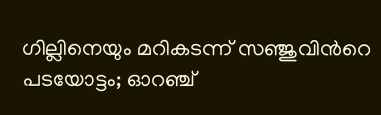ഗില്ലിനെയും മറികടന്ന് സഞ്ജുവിന്‍റെ പടയോട്ടം; ഓറഞ്ച്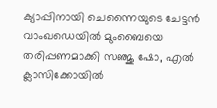ക്യാപ്പിനായി ചെന്നൈയുടെ ചേട്ടൻ
വാംഖഡെയില്‍ മുംബൈയെ തരിപ്പണമാക്കി സഞ്ജു ഷോ, എല്‍ ക്ലാസിക്കോയില്‍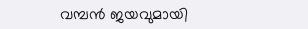വമ്പന്‍ ജയവുമായി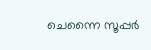ചെന്നൈ സൂപ്പര്‍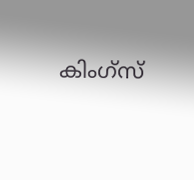കിംഗ്സ്